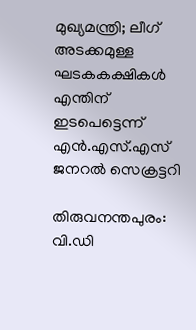മുഖ്യമന്ത്രി; ലീഗ് അടക്കമുള്ള ഘടകകക്ഷികൾ എന്തിന് ഇടപെട്ടെന്ന് എൻ.എസ്.എസ് ജനറൽ സെക്രട്ടറി

തിരുവനന്തപുരം: വി.ഡി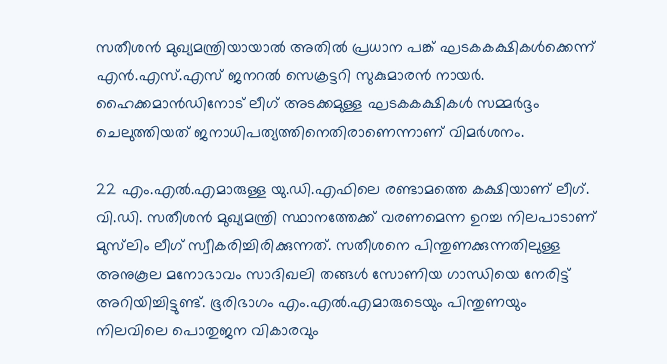സതീശൻ മുഖ്യമന്ത്രിയായാൽ അതിൽ പ്രധാന പങ്ക് ഘടകകക്ഷികൾക്കെന്ന് എൻ.എസ്.എസ് ജനറൽ സെക്രട്ടറി സുകുമാരൻ നായർ. ഹൈക്കമാൻഡിനോട് ലീഗ് അടക്കമുള്ള ഘടകകക്ഷികൾ സമ്മർദ്ദം ചെലുത്തിയത് ജനാധിപത്യത്തിനെതിരാണെന്നാണ് വിമർശനം.

22 എം.എൽ.എമാരുള്ള യു.ഡി.എഫിലെ രണ്ടാമത്തെ കക്ഷിയാണ് ലീഗ്. വി.ഡി. സതീശൻ മുഖ്യമന്ത്രി സ്ഥാനത്തേക്ക് വരണമെന്ന ഉറച്ച നിലപാടാണ് മുസ്‌ലിം ലീഗ് സ്വീകരിച്ചിരിക്കുന്നത്. സതീശനെ പിന്തുണക്കുന്നതിലുള്ള അനുകൂല മനോഭാവം സാദിഖലി തങ്ങൾ സോണിയ ഗാന്ധിയെ നേരിട്ട് അറിയിച്ചിട്ടുണ്ട്. ഭൂരിഭാഗം എം.എൽ.എമാരുടെയും പിന്തുണയും നിലവിലെ പൊതുജന വികാരവും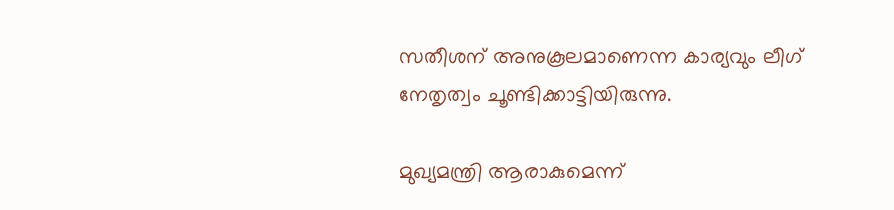സതീശന് അനുകൂലമാണെന്ന കാര്യവും ലീഗ് നേതൃത്വം ചൂണ്ടിക്കാട്ടിയിരുന്നു.

മുഖ്യമന്ത്രി ആരാകുമെന്ന്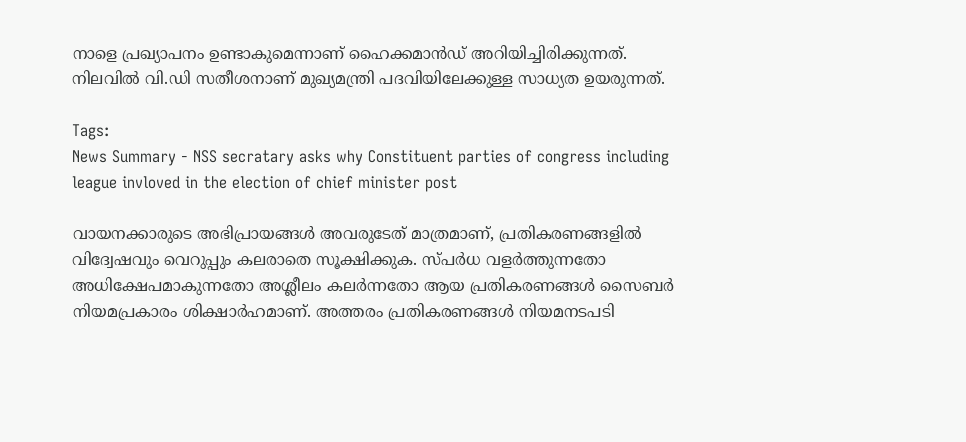നാളെ പ്രഖ്യാപനം ഉണ്ടാകുമെന്നാണ് ഹൈക്കമാൻഡ് അറിയിച്ചിരിക്കുന്നത്. നിലവിൽ വി.ഡി സതീശനാണ് മുഖ്യമന്ത്രി പദവിയിലേക്കുള്ള സാധ്യത ഉയരുന്നത്.

Tags:
News Summary - NSS secratary asks why Constituent parties of congress including league invloved in the election of chief minister post

വായനക്കാരുടെ അഭിപ്രായങ്ങള്‍ അവരുടേത് മാത്രമാണ്, പ്രതികരണങ്ങളിൽ വിദ്വേഷവും വെറുപ്പും കലരാതെ സൂക്ഷിക്കുക. സ്പർധ വളർത്തുന്നതോ അധിക്ഷേപമാകുന്നതോ അശ്ലീലം കലർന്നതോ ആയ പ്രതികരണങ്ങൾ സൈബർ നിയമപ്രകാരം ശിക്ഷാർഹമാണ്. അത്തരം പ്രതികരണങ്ങൾ നിയമനടപടി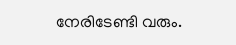നേരിടേണ്ടി വരും.